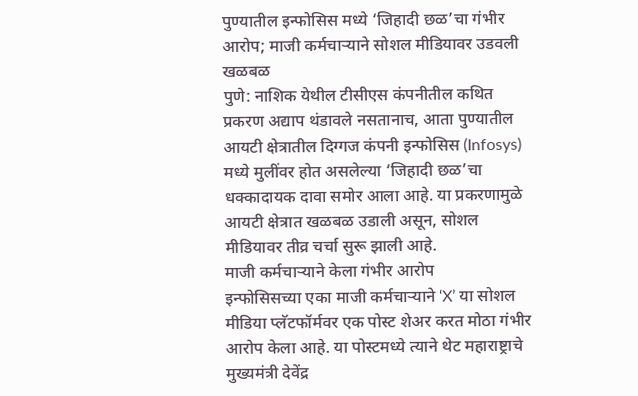पुण्यातील इन्फोसिस मध्ये ‘जिहादी छळ’चा गंभीर आरोप; माजी कर्मचाऱ्याने सोशल मीडियावर उडवली खळबळ
पुणे: नाशिक येथील टीसीएस कंपनीतील कथित प्रकरण अद्याप थंडावले नसतानाच, आता पुण्यातील आयटी क्षेत्रातील दिग्गज कंपनी इन्फोसिस (Infosys) मध्ये मुलींवर होत असलेल्या ‘जिहादी छळ’चा धक्कादायक दावा समोर आला आहे. या प्रकरणामुळे आयटी क्षेत्रात खळबळ उडाली असून, सोशल मीडियावर तीव्र चर्चा सुरू झाली आहे.
माजी कर्मचाऱ्याने केला गंभीर आरोप
इन्फोसिसच्या एका माजी कर्मचाऱ्याने ‘X’ या सोशल मीडिया प्लॅटफॉर्मवर एक पोस्ट शेअर करत मोठा गंभीर आरोप केला आहे. या पोस्टमध्ये त्याने थेट महाराष्ट्राचे मुख्यमंत्री देवेंद्र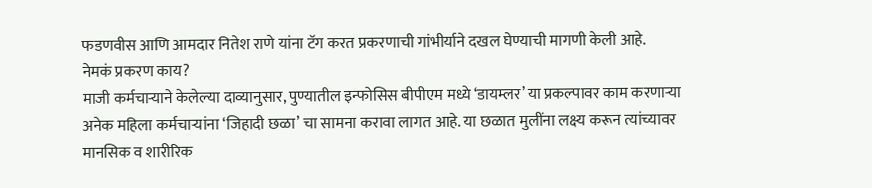फडणवीस आणि आमदार नितेश राणे यांना टॅग करत प्रकरणाची गांभीर्याने दखल घेण्याची मागणी केली आहे.
नेमकं प्रकरण काय?
माजी कर्मचाऱ्याने केलेल्या दाव्यानुसार, पुण्यातील इन्फोसिस बीपीएम मध्ये ‘डायम्लर’ या प्रकल्पावर काम करणाऱ्या अनेक महिला कर्मचाऱ्यांना ‘जिहादी छळा’ चा सामना करावा लागत आहे. या छळात मुलींना लक्ष्य करून त्यांच्यावर मानसिक व शारीरिक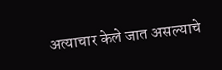अत्याचार केले जात असल्याचे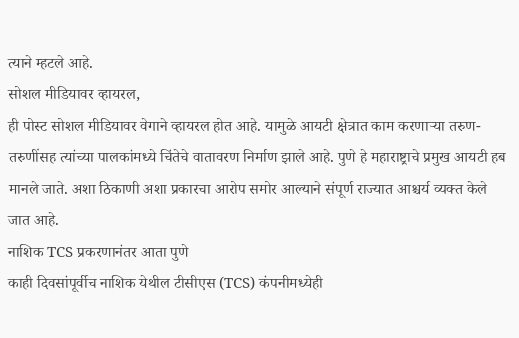त्याने म्हटले आहे.
सोशल मीडियावर व्हायरल,
ही पोस्ट सोशल मीडियावर वेगाने व्हायरल होत आहे. यामुळे आयटी क्षेत्रात काम करणाऱ्या तरुण-तरुणींसह त्यांच्या पालकांमध्ये चिंतेचे वातावरण निर्माण झाले आहे. पुणे हे महाराष्ट्राचे प्रमुख आयटी हब मानले जाते. अशा ठिकाणी अशा प्रकारचा आरोप समोर आल्याने संपूर्ण राज्यात आश्चर्य व्यक्त केले जात आहे.
नाशिक TCS प्रकरणानंतर आता पुणे
काही दिवसांपूर्वीच नाशिक येथील टीसीएस (TCS) कंपनीमध्येही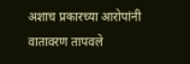अशाच प्रकारच्या आरोपांनी वातावरण तापवले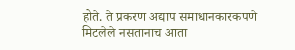होते. ते प्रकरण अद्याप समाधानकारकपणे मिटलेले नसतानाच आता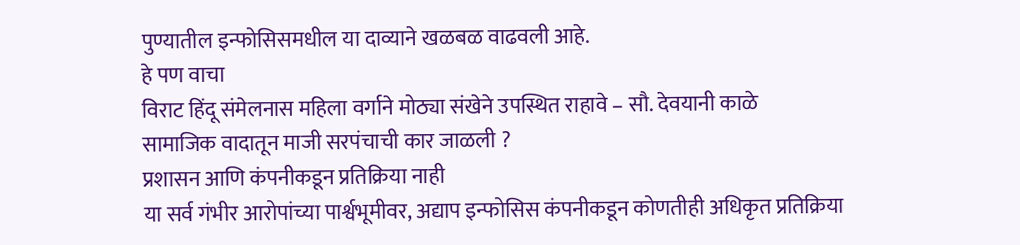पुण्यातील इन्फोसिसमधील या दाव्याने खळबळ वाढवली आहे.
हे पण वाचा
विराट हिंदू संमेलनास महिला वर्गाने मोठ्या संखेने उपस्थित राहावे – सौ. देवयानी काळे
सामाजिक वादातून माजी सरपंचाची कार जाळली ?
प्रशासन आणि कंपनीकडून प्रतिक्रिया नाही
या सर्व गंभीर आरोपांच्या पार्श्वभूमीवर, अद्याप इन्फोसिस कंपनीकडून कोणतीही अधिकृत प्रतिक्रिया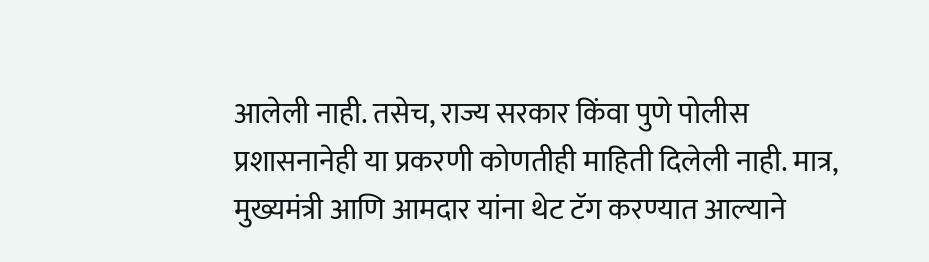आलेली नाही. तसेच, राज्य सरकार किंवा पुणे पोलीस प्रशासनानेही या प्रकरणी कोणतीही माहिती दिलेली नाही. मात्र, मुख्यमंत्री आणि आमदार यांना थेट टॅग करण्यात आल्याने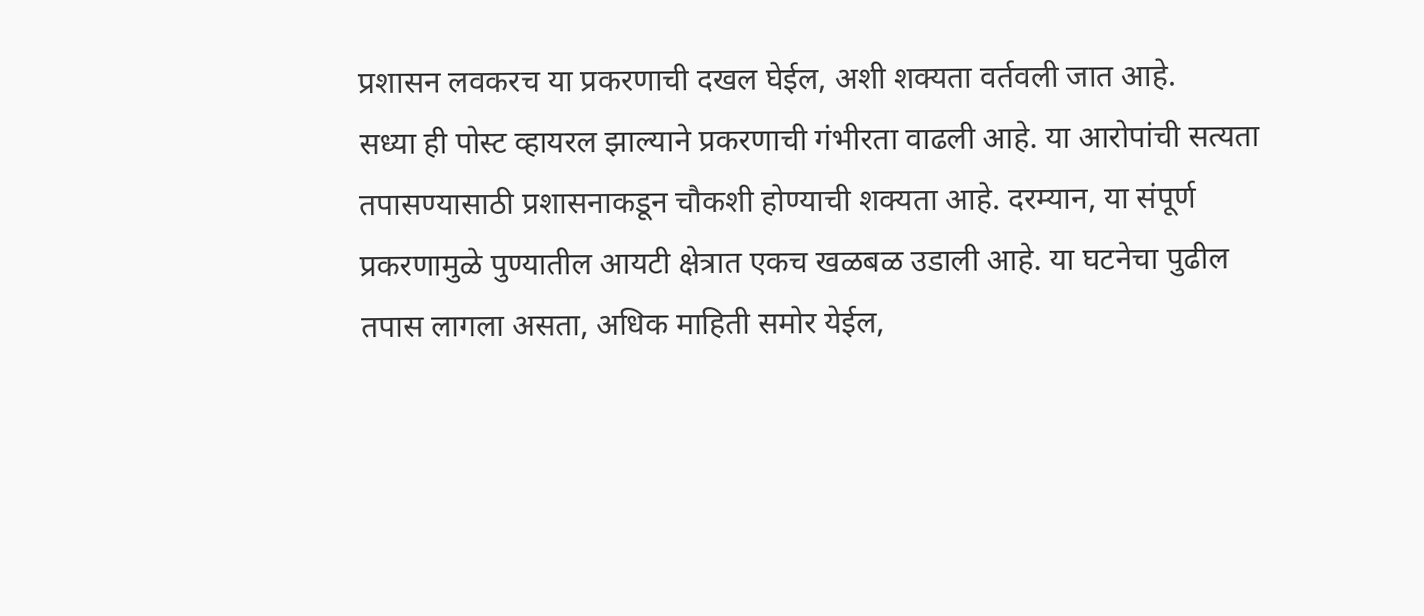प्रशासन लवकरच या प्रकरणाची दखल घेईल, अशी शक्यता वर्तवली जात आहे.
सध्या ही पोस्ट व्हायरल झाल्याने प्रकरणाची गंभीरता वाढली आहे. या आरोपांची सत्यता तपासण्यासाठी प्रशासनाकडून चौकशी होण्याची शक्यता आहे. दरम्यान, या संपूर्ण प्रकरणामुळे पुण्यातील आयटी क्षेत्रात एकच खळबळ उडाली आहे. या घटनेचा पुढील तपास लागला असता, अधिक माहिती समोर येईल,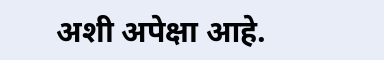अशी अपेक्षा आहे.